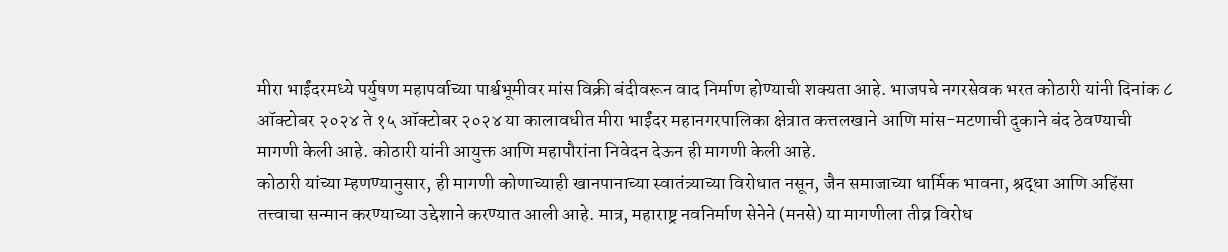मीरा भाईंदरमध्ये पर्युषण महापर्वाच्या पार्श्वभूमीवर मांस विक्री बंदीवरून वाद निर्माण होण्याची शक्यता आहे. भाजपचे नगरसेवक भरत कोठारी यांनी दिनांक ८ ऑक्टोबर २०२४ ते १५ ऑक्टोबर २०२४ या कालावधीत मीरा भाईंदर महानगरपालिका क्षेत्रात कत्तलखाने आणि मांस-मटणाची दुकाने बंद ठेवण्याची मागणी केली आहे. कोठारी यांनी आयुक्त आणि महापौरांना निवेदन देऊन ही मागणी केली आहे.
कोठारी यांच्या म्हणण्यानुसार, ही मागणी कोणाच्याही खानपानाच्या स्वातंत्र्याच्या विरोधात नसून, जैन समाजाच्या धार्मिक भावना, श्रद्धा आणि अहिंसा तत्त्वाचा सन्मान करण्याच्या उद्देशाने करण्यात आली आहे. मात्र, महाराष्ट्र नवनिर्माण सेनेने (मनसे) या मागणीला तीव्र विरोध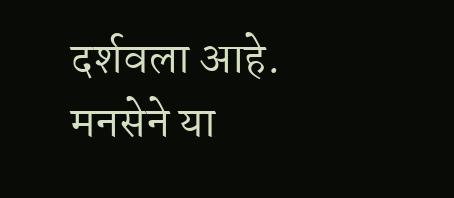दर्शवला आहे. मनसेने या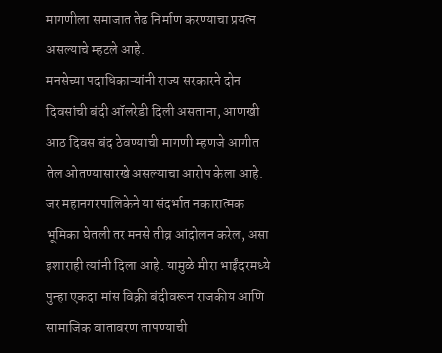मागणीला समाजात तेढ निर्माण करण्याचा प्रयत्न असल्याचे म्हटले आहे.
मनसेच्या पदाधिकाऱ्यांनी राज्य सरकारने दोन दिवसांची बंदी ऑलरेडी दिली असताना, आणखी आठ दिवस बंद ठेवण्याची मागणी म्हणजे आगीत तेल ओतण्यासारखे असल्याचा आरोप केला आहे. जर महानगरपालिकेने या संदर्भात नकारात्मक भूमिका घेतली तर मनसे तीव्र आंदोलन करेल, असा इशाराही त्यांनी दिला आहे. यामुळे मीरा भाईंदरमध्ये पुन्हा एकदा मांस विक्री बंदीवरून राजकीय आणि सामाजिक वातावरण तापण्याची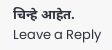चिन्हे आहेत.
Leave a Reply